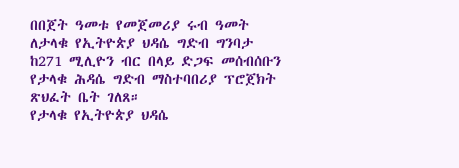በበጀት ዓመቱ የመጀመሪያ ሩብ ዓመት ለታላቁ የኢትዮጵያ ህዳሴ ግድብ ግንባታ ከ271 ሚሊዮን ብር በላይ ድጋፍ መሰብሰቡን የታላቁ ሕዳሴ ግድብ ማስተባበሪያ ፕሮጀክት ጽህፈት ቤት ገለጸ።
የታላቁ የኢትዮጵያ ህዳሴ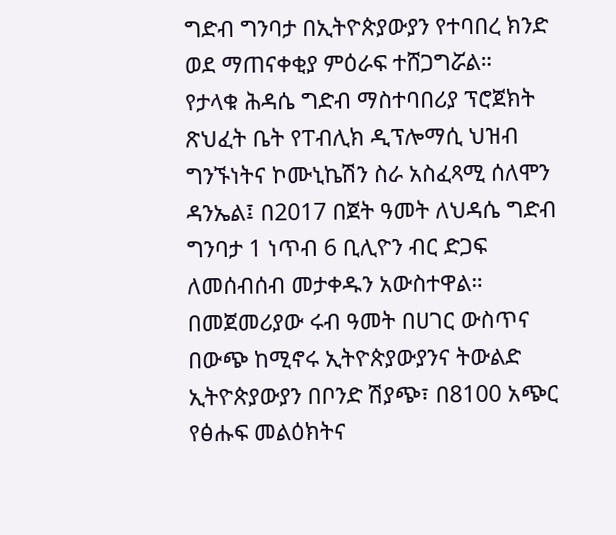ግድብ ግንባታ በኢትዮጵያውያን የተባበረ ክንድ ወደ ማጠናቀቂያ ምዕራፍ ተሸጋግሯል።
የታላቁ ሕዳሴ ግድብ ማስተባበሪያ ፕሮጀክት ጽህፈት ቤት የፐብሊክ ዲፕሎማሲ ህዝብ ግንኙነትና ኮሙኒኬሽን ስራ አስፈጻሚ ሰለሞን ዳንኤል፤ በ2017 በጀት ዓመት ለህዳሴ ግድብ ግንባታ 1 ነጥብ 6 ቢሊዮን ብር ድጋፍ ለመሰብሰብ መታቀዱን አውስተዋል።
በመጀመሪያው ሩብ ዓመት በሀገር ውስጥና በውጭ ከሚኖሩ ኢትዮጵያውያንና ትውልድ ኢትዮጵያውያን በቦንድ ሽያጭ፣ በ8100 አጭር የፅሑፍ መልዕክትና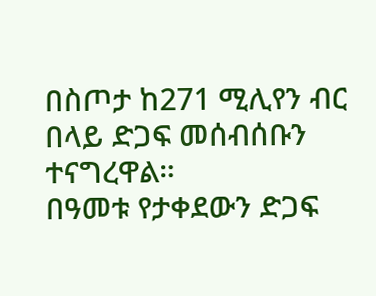በስጦታ ከ271 ሚሊየን ብር በላይ ድጋፍ መሰብሰቡን ተናግረዋል።
በዓመቱ የታቀደውን ድጋፍ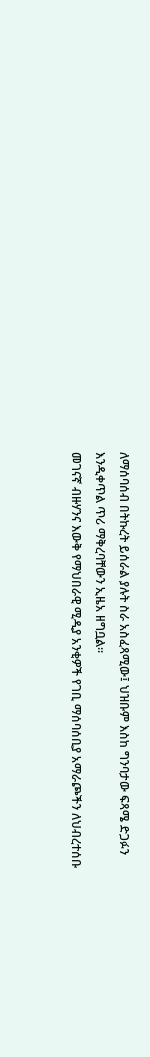ለማሰባሰብ በትኩረት ይሰራል ያሉት ስራ አስፈጻሚው፤ ህዝቡም እስከ ግንባታው ፍጻሜ ድጋፉን እንዲቀጥል ጥሪ ማቅረባቸውን ኢዜአ ዘግቧል።
መገናኛ ብዙሃንና እውቅ የማህበራዊ ሚዲያ አንቂዎች የገቢ ማሰባሰቢያ አማራጮችን ለህብረተሰቡ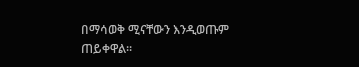በማሳወቅ ሚናቸውን እንዲወጡም ጠይቀዋል።